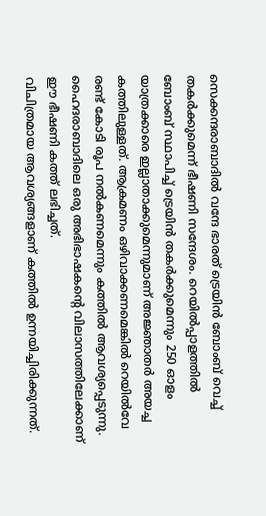സെക്കന്ദരാബാദിൽ വന്ദേ ഭാരത് ട്രെയിൻ ബോംബ് വെച്ച് തകർക്കുമെന്ന് ഭീഷണി സന്ദേശം. റെയിൽപ്പാളത്തിൽ ബോംബ് സ്ഥാപിച്ച് ട്രെയിൻ തകർക്കുമെന്നും 250 ഓളം യാത്രക്കാരെ ഇല്ലാതാക്കുമെന്നുമാണ് അജ്ഞാതർ അയച്ച കത്തിലുള്ളത്. ആക്രമണം ഒഴിവാക്കണമെങ്കിൽ റെയിൽവേ രണ്ട് കോടി രൂപ നൽകണമെന്നും കത്തിൽ ആവശ്യപ്പെടുന്നു. ഹൈദരാബാദിലെ ഒരു അഭിഭാഷകന്റെ വിലാസത്തിലേക്കാണ് ഈ ഭീഷണി കത്ത് ലഭിച്ചത്.
വിചിത്രമായ ആവശ്യങ്ങളാണ് കത്തിൽ ഉന്നയിച്ചിരിക്കുന്നത്.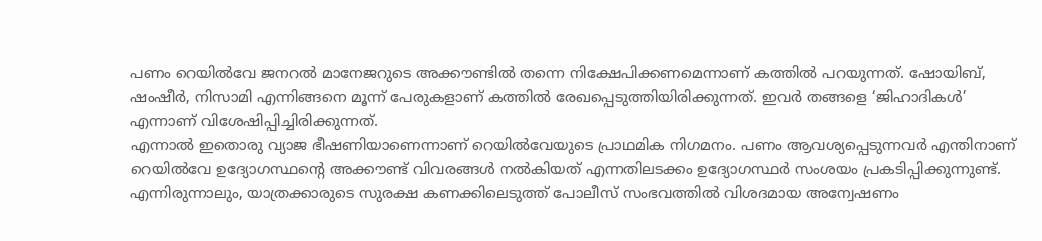പണം റെയിൽവേ ജനറൽ മാനേജറുടെ അക്കൗണ്ടിൽ തന്നെ നിക്ഷേപിക്കണമെന്നാണ് കത്തിൽ പറയുന്നത്. ഷോയിബ്, ഷംഷീർ, നിസാമി എന്നിങ്ങനെ മൂന്ന് പേരുകളാണ് കത്തിൽ രേഖപ്പെടുത്തിയിരിക്കുന്നത്. ഇവർ തങ്ങളെ ‘ജിഹാദികൾ’ എന്നാണ് വിശേഷിപ്പിച്ചിരിക്കുന്നത്.
എന്നാൽ ഇതൊരു വ്യാജ ഭീഷണിയാണെന്നാണ് റെയിൽവേയുടെ പ്രാഥമിക നിഗമനം. പണം ആവശ്യപ്പെടുന്നവർ എന്തിനാണ് റെയിൽവേ ഉദ്യോഗസ്ഥന്റെ അക്കൗണ്ട് വിവരങ്ങൾ നൽകിയത് എന്നതിലടക്കം ഉദ്യോഗസ്ഥർ സംശയം പ്രകടിപ്പിക്കുന്നുണ്ട്. എന്നിരുന്നാലും, യാത്രക്കാരുടെ സുരക്ഷ കണക്കിലെടുത്ത് പോലീസ് സംഭവത്തിൽ വിശദമായ അന്വേഷണം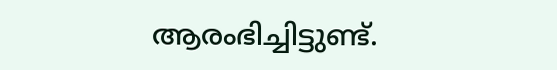ആരംഭിച്ചിട്ടുണ്ട്.